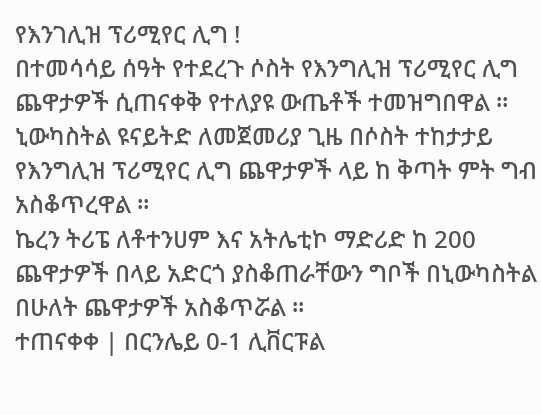የእንገሊዝ ፕሪሚየር ሊግ !
በተመሳሳይ ሰዓት የተደረጉ ሶስት የእንግሊዝ ፕሪሚየር ሊግ ጨዋታዎች ሲጠናቀቅ የተለያዩ ውጤቶች ተመዝግበዋል ።
ኒውካስትል ዩናይትድ ለመጀመሪያ ጊዜ በሶስት ተከታታይ የእንግሊዝ ፕሪሚየር ሊግ ጨዋታዎች ላይ ከ ቅጣት ምት ግብ አስቆጥረዋል ።
ኬረን ትሪፔ ለቶተንሀም እና አትሌቲኮ ማድሪድ ከ 200 ጨዋታዎች በላይ አድርጎ ያስቆጠራቸውን ግቦች በኒውካስትል በሁለት ጨዋታዎች አስቆጥሯል ።
ተጠናቀቀ | በርንሌይ 0-1 ሊቨርፑል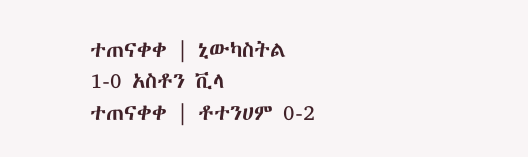ተጠናቀቀ | ኒውካስትል 1-0 አስቶን ቪላ
ተጠናቀቀ | ቶተንሀም 0-2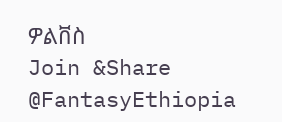ዎልቨስ
Join &Share @FantasyEthiopia